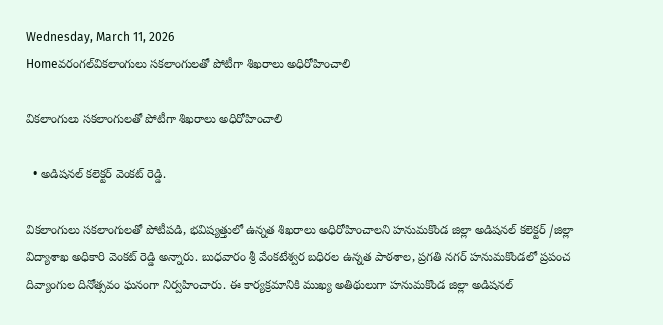Wednesday, March 11, 2026
Homeవరంగల్‌వికలాంగులు సకలాంగులతో పోటీగా శిఖరాలు అధిరోహించాలి

వికలాంగులు సకలాంగులతో పోటీగా శిఖరాలు అధిరోహించాలి

  • అడిషనల్ కలెక్టర్ వెంకట్ రెడ్డి.

వికలాంగులు సకలాంగులతో పోటీపడి, భవిష్యత్తులో ఉన్నత శిఖరాలు అధిరోహించాలని హనుమకొండ జిల్లా అడిషనల్ కలెక్టర్ /జిల్లా విద్యాశాఖ అధికారి వెంకట్ రెడ్డి అన్నారు. బుధవారం శ్రీ వేంకటేశ్వర బధిరల ఉన్నత పాఠశాల, ప్రగతి నగర్ హనుమకొండలో ప్రపంచ దివ్యాంగుల దినోత్సవం ఘనంగా నిర్వహించారు. ఈ కార్యక్రమానికి ముఖ్య అతిథులుగా హనుమకొండ జిల్లా అడిషనల్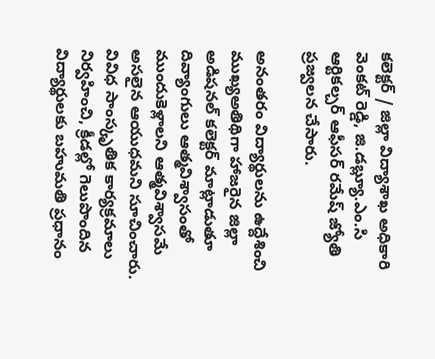కలెక్టర్ / జిల్లా విద్యాశాఖ అధికారి వెంకట్ రెడ్డి, జి.డబ్ల్యూ.ఎం.సి ఆర్టికల్చర్ ఆఫీసర్ రమేష్ జ్యోతి ప్రజ్వలన చేసారు.

అనంతరం విద్యార్థులను ఉద్దేశించి ముఖ్యఅతిథిగా హాజరైన జిల్లా అడిషనల్ కలెక్టర్ మాట్లాడుతూ దివ్యాంగులు ఆత్మవిశ్వాసంతో ముందుకెళ్లాలని ఆత్మవిశ్వాసమే అసలైన ఆయుధమని సూచించారు. వివిధ సాంస్కృతిక కార్యక్రమాలు నిర్వహించి, క్రీడల్లో గెలుపొందిన విద్యార్థులకు బహుమతి ప్రధానం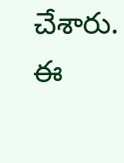చేశారు. ఈ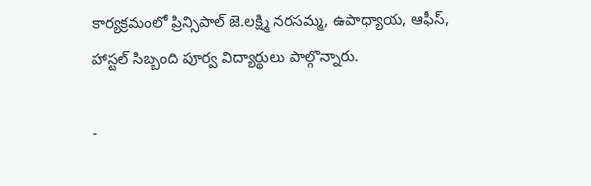కార్యక్రమంలో ప్రిన్సిపాల్ జె.లక్ష్మి నరసమ్మ, ఉపాధ్యాయ, ఆఫీస్, హాస్టల్ సిబ్బంది పూర్వ విద్యార్థులు పాల్గొన్నారు.

-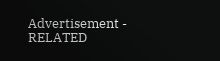Advertisement -
RELATED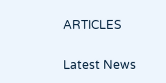ARTICLES

Latest News